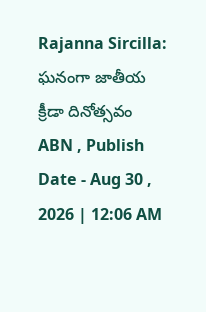Rajanna Sircilla: ఘనంగా జాతీయ క్రీడా దినోత్సవం
ABN , Publish Date - Aug 30 , 2026 | 12:06 AM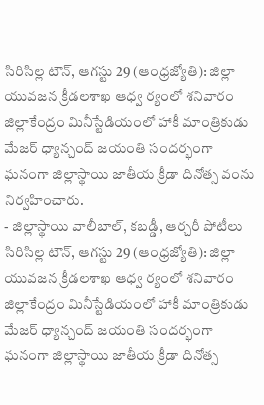సిరిసిల్ల టౌన్, ఆగస్టు 29 (ఆంధ్రజ్యోతి): జిల్లా యువజన క్రీడలశాఖ ఆధ్వ ర్యంలో శనివారం జిల్లాకేంద్రం మినీస్టేడియంలో హాకీ మాంత్రికుడు మేజర్ ధ్యాన్చంద్ జయంతి సందర్భంగా ఘనంగా జిల్లాస్థాయి జాతీయ క్రీడా దినోత్స వంను నిర్వహించారు.
- జిల్లాస్థాయి వాలీబాల్, కబడ్డీ, ఆర్చరీ పోటీలు
సిరిసిల్ల టౌన్, ఆగస్టు 29 (ఆంధ్రజ్యోతి): జిల్లా యువజన క్రీడలశాఖ ఆధ్వ ర్యంలో శనివారం జిల్లాకేంద్రం మినీస్టేడియంలో హాకీ మాంత్రికుడు మేజర్ ధ్యాన్చంద్ జయంతి సందర్భంగా ఘనంగా జిల్లాస్థాయి జాతీయ క్రీడా దినోత్స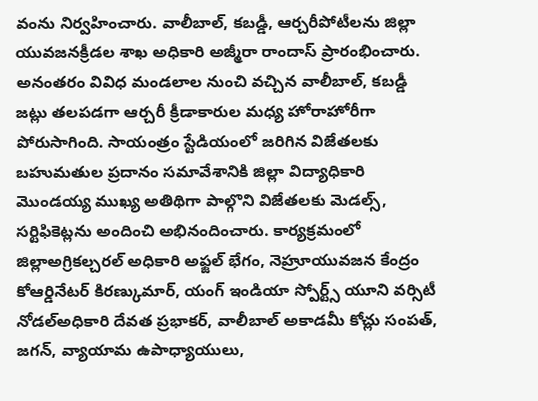వంను నిర్వహించారు. వాలీబాల్, కబడ్డీ, ఆర్చరీపోటీలను జిల్లా యువజనక్రీడల శాఖ అధికారి అజ్మీరా రాందాస్ ప్రారంభించారు. అనంతరం వివిధ మండలాల నుంచి వచ్చిన వాలీబాల్, కబడ్డీ జట్లు తలపడగా ఆర్చరీ క్రీడాకారుల మధ్య హోరాహోరీగా పోరుసాగింది. సాయంత్రం స్టేడియంలో జరిగిన విజేతలకు బహుమతుల ప్రదానం సమావేశానికి జిల్లా విద్యాధికారి మొండయ్య ముఖ్య అతిథిగా పాల్గొని విజేతలకు మెడల్స్, సర్టిఫికెట్లను అందించి అభినందించారు. కార్యక్రమంలో జిల్లాఅగ్రికల్చరల్ అధికారి అఫ్జల్ భేగం, నెహ్రూయువజన కేంద్రం కోఆర్డినేటర్ కిరణ్కుమార్, యంగ్ ఇండియా స్పోర్ట్స్ యూని వర్సిటీ నోడల్అధికారి దేవత ప్రభాకర్, వాలీబాల్ అకాడమీ కోచ్లు సంపత్, జగన్, వ్యాయామ ఉపాధ్యాయులు,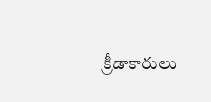క్రీడాకారులు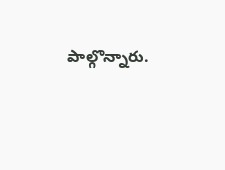పాల్గొన్నారు.